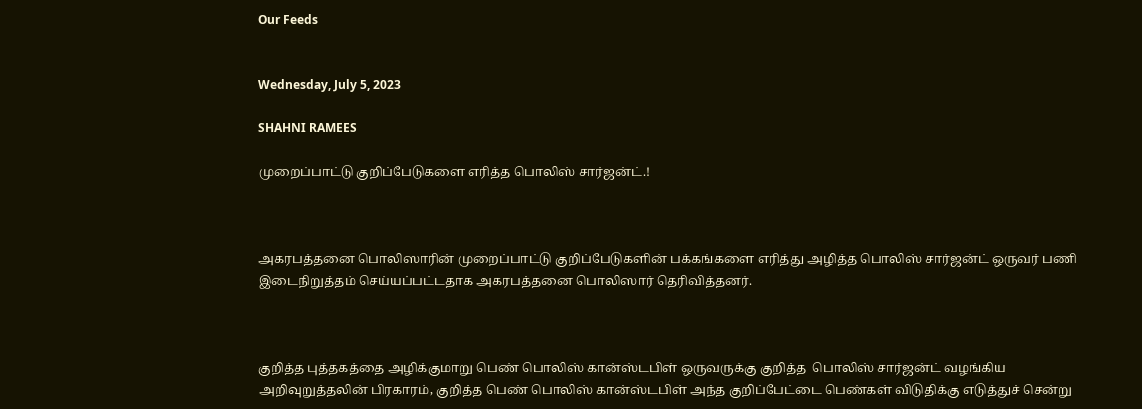Our Feeds


Wednesday, July 5, 2023

SHAHNI RAMEES

முறைப்பாட்டு குறிப்பேடுகளை எரித்த பொலிஸ் சார்ஜன்ட்.!



அகரபத்தனை பொலிஸாரின் முறைப்பாட்டு குறிப்பேடுகளின் பக்கங்களை எரித்து அழித்த பொலிஸ் சார்ஜன்ட் ஒருவர் பணி இடைநிறுத்தம் செய்யப்பட்டதாக அகரபத்தனை பொலிஸார் தெரிவித்தனர்.



குறித்த புத்தகத்தை அழிக்குமாறு பெண் பொலிஸ் கான்ஸ்டபிள் ஒருவருக்கு குறித்த  பொலிஸ் சார்ஜன்ட் வழங்கிய அறிவுறுத்தலின் பிரகாரம், குறித்த பெண் பொலிஸ் கான்ஸ்டபிள் அந்த குறிப்பேட்டை பெண்கள் விடுதிக்கு எடுத்துச் சென்று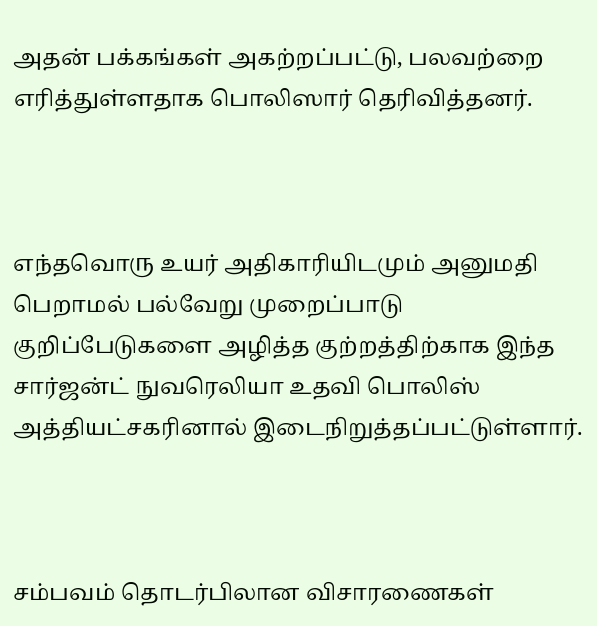அதன் பக்கங்கள் அகற்றப்பட்டு, பலவற்றை எரித்துள்ளதாக பொலிஸார் தெரிவித்தனர்.



எந்தவொரு உயர் அதிகாரியிடமும் அனுமதி பெறாமல் பல்வேறு முறைப்பாடு குறிப்பேடுகளை அழித்த குற்றத்திற்காக இந்த சார்ஜன்ட் நுவரெலியா உதவி பொலிஸ் அத்தியட்சகரினால் இடைநிறுத்தப்பட்டுள்ளார்.



சம்பவம் தொடர்பிலான விசாரணைகள்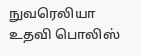நுவரெலியா உதவி பொலிஸ்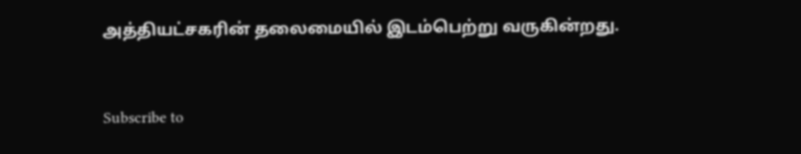அத்தியட்சகரின் தலைமையில் இடம்பெற்று வருகின்றது.


Subscribe to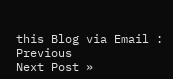this Blog via Email :
Previous
Next Post »